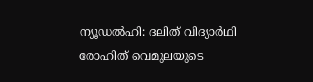ന്യൂഡൽഹി: ദലിത് വിദ്യാർഥി രോഹിത് വെമുലയുടെ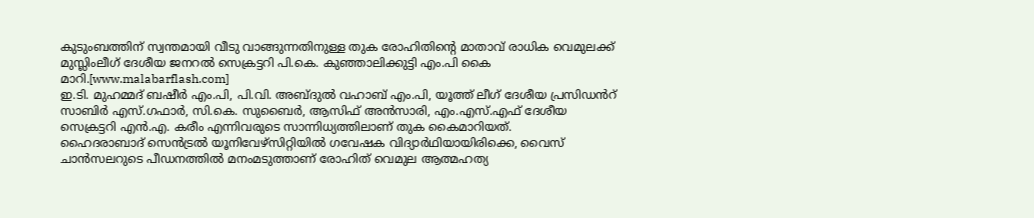കുടുംബത്തിന് സ്വന്തമായി വീടു വാങ്ങുന്നതിനുള്ള തുക രോഹിതിന്റെ മാതാവ് രാധിക വെമുലക്ക് മുസ്ലിംലീഗ് ദേശീയ ജനറൽ സെക്രട്ടറി പി.കെ. കുഞ്ഞാലിക്കുട്ടി എം.പി കൈ മാറി.[www.malabarflash.com]
ഇ.ടി. മുഹമ്മദ് ബഷീർ എം.പി, പി.വി. അബ്ദുൽ വഹാബ് എം.പി, യൂത്ത് ലീഗ് ദേശീയ പ്രസിഡൻറ് സാബിർ എസ്.ഗഫാർ, സി.കെ. സുബൈർ, ആസിഫ് അൻസാരി, എം.എസ്.എഫ് ദേശീയ സെക്രട്ടറി എൻ.എ. കരീം എന്നിവരുടെ സാന്നിധ്യത്തിലാണ് തുക കൈമാറിയത്.
ഹൈദരാബാദ് സെൻട്രൽ യൂനിവേഴ്സിറ്റിയിൽ ഗവേഷക വിദ്യാർഥിയായിരിക്കെ, വൈസ് ചാൻസലറുടെ പീഡനത്തിൽ മനംമടുത്താണ് രോഹിത് വെമുല ആത്മഹത്യ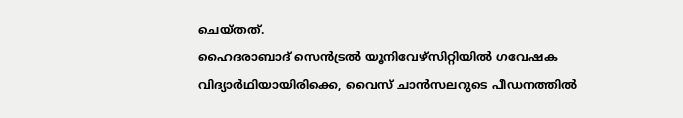ചെയ്തത്.
ഹൈദരാബാദ് സെൻട്രൽ യൂനിവേഴ്സിറ്റിയിൽ ഗവേഷക വിദ്യാർഥിയായിരിക്കെ, വൈസ് ചാൻസലറുടെ പീഡനത്തിൽ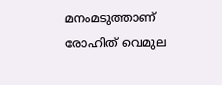മനംമടുത്താണ് രോഹിത് വെമുല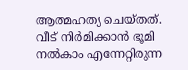ആത്മഹത്യ ചെയ്തത്.
വീട് നിർമിക്കാൻ ഭൂമി നൽകാം എന്നേറ്റിരുന്ന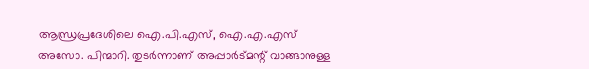ആന്ധ്രപ്രദേശിലെ ഐ.പി.എസ്, ഐ.എ.എസ് അസോ. പിന്മാറി. തുടർന്നാണ് അപ്പാർട്മന്റ് വാങ്ങാനുള്ള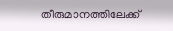തീരുമാനത്തിലേക്ക്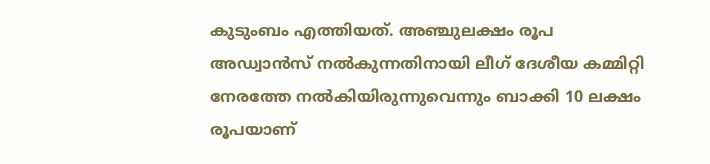കുടുംബം എത്തിയത്. അഞ്ചുലക്ഷം രൂപ അഡ്വാൻസ് നൽകുന്നതിനായി ലീഗ് ദേശീയ കമ്മിറ്റി നേരത്തേ നൽകിയിരുന്നുവെന്നും ബാക്കി 10 ലക്ഷം രൂപയാണ്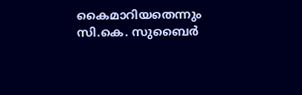കൈമാറിയതെന്നും സി.കെ. സുബൈർ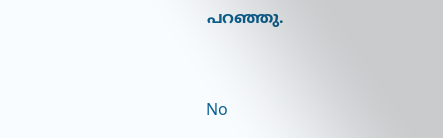പറഞ്ഞു.


No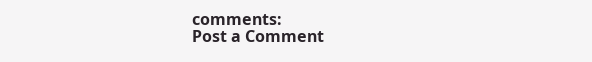comments:
Post a Comment